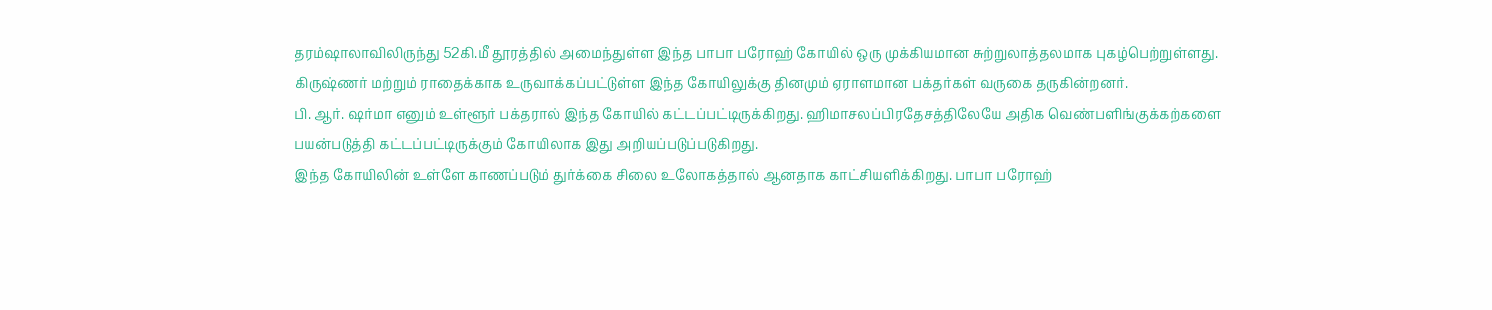தரம்ஷாலாவிலிருந்து 52கி.மீ தூரத்தில் அமைந்துள்ள இந்த பாபா பரோஹ் கோயில் ஒரு முக்கியமான சுற்றுலாத்தலமாக புகழ்பெற்றுள்ளது. கிருஷ்ணர் மற்றும் ராதைக்காக உருவாக்கப்பட்டுள்ள இந்த கோயிலுக்கு தினமும் ஏராளமான பக்தர்கள் வருகை தருகின்றனர்.
பி. ஆர். ஷர்மா எனும் உள்ளூர் பக்தரால் இந்த கோயில் கட்டப்பட்டிருக்கிறது. ஹிமாசலப்பிரதேசத்திலேயே அதிக வெண்பளிங்குக்கற்களை பயன்படுத்தி கட்டப்பட்டிருக்கும் கோயிலாக இது அறியப்படுப்படுகிறது.
இந்த கோயிலின் உள்ளே காணப்படும் துர்க்கை சிலை உலோகத்தால் ஆனதாக காட்சியளிக்கிறது. பாபா பரோஹ்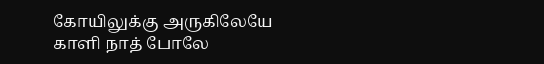கோயிலுக்கு அருகிலேயே காளி நாத் போலே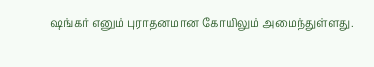ஷங்கர் எனும் புராதனமான கோயிலும் அமைந்துள்ளது.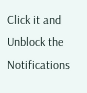Click it and Unblock the Notifications